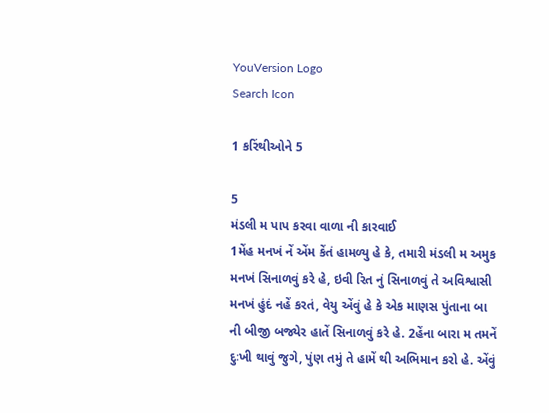YouVersion Logo
Search Icon

1 કરિંથીઓને 5

5
મંડલી મ પાપ કરવા વાળા ની કારવાઈ
1મેંહ મનખં નેં એંમ કેંતં હામળ્યુ હે કે, તમારી મંડલી મ અમુક મનખં સિનાળવું કરે હે, ઇવી રિત નું સિનાળવું તે અવિશ્વાસી મનખં હુંદં નહેં કરતં, વેયુ એંવું હે કે એક માણસ પુંતાના બા ની બીજી બજ્યેર હાતેં સિનાળવું કરે હે. 2હેંના બારા મ તમનેં દુઃખી થાવું જુગે, પુંણ તમું તે હામેં થી અભિમાન કરો હે. એંવું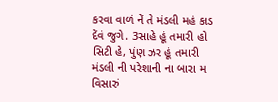કરવા વાળં નેં તે મંડલી મહં કાડ દેંવં જુગે. 3સાહે હૂં તમારી હો સિટી હે, પુંણ ઝર હૂં તમારી મંડલી ની પરેશાની ના બારા મ વિસારું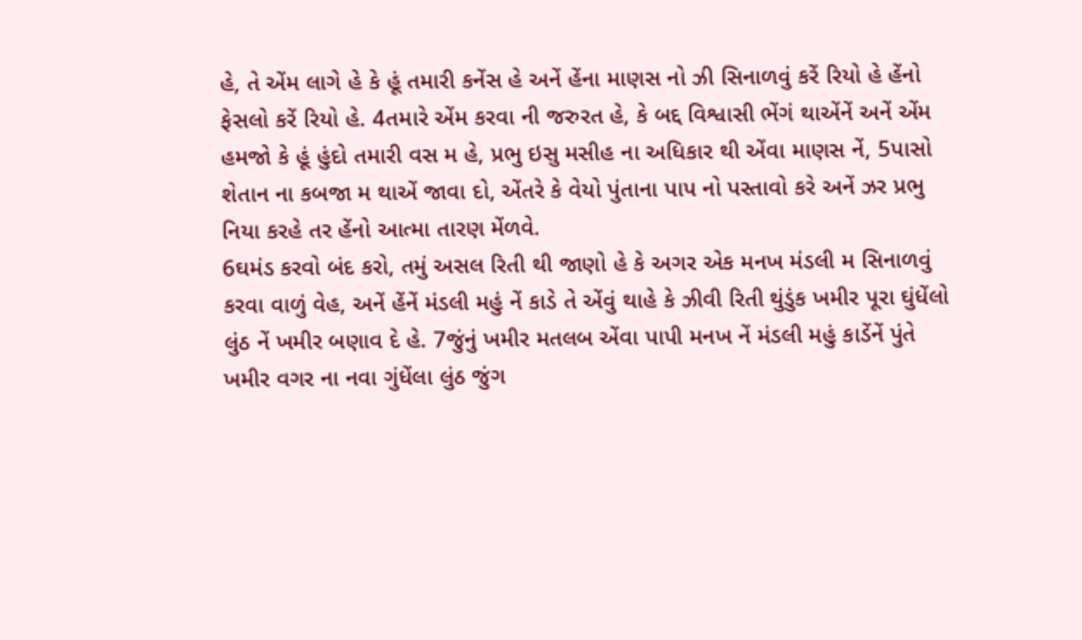હે, તે એંમ લાગે હે કે હૂં તમારી કનેંસ હે અનેં હેંના માણસ નો ઝી સિનાળવું કરેં રિયો હે હેંનો ફેસલો કરેં રિયો હે. 4તમારે એંમ કરવા ની જરુરત હે, કે બદ્દ વિશ્વાસી ભેંગં થાએંનેં અનેં એંમ હમજો કે હૂં હુંદો તમારી વસ મ હે, પ્રભુ ઇસુ મસીહ ના અધિકાર થી એંવા માણસ નેં, 5પાસો શેતાન ના કબજા મ થાએં જાવા દો, એંતરે કે વેયો પુંતાના પાપ નો પસ્તાવો કરે અનેં ઝર પ્રભુ નિયા કરહે તર હેંનો આત્મા તારણ મેંળવે.
6ઘમંડ કરવો બંદ કરો, તમું અસલ રિતી થી જાણો હે કે અગર એક મનખ મંડલી મ સિનાળવું કરવા વાળું વેહ, અનેં હેંનેં મંડલી મહું નેં કાડે તે એંવું થાહે કે ઝીવી રિતી થુંડુંક ખમીર પૂરા ઘુંધેંલો લુંઠ નેં ખમીર બણાવ દે હે. 7જુંનું ખમીર મતલબ એંવા પાપી મનખ નેં મંડલી મહું કાડેંનેં પુંતે ખમીર વગર ના નવા ગુંધેંલા લુંઠ જુંગ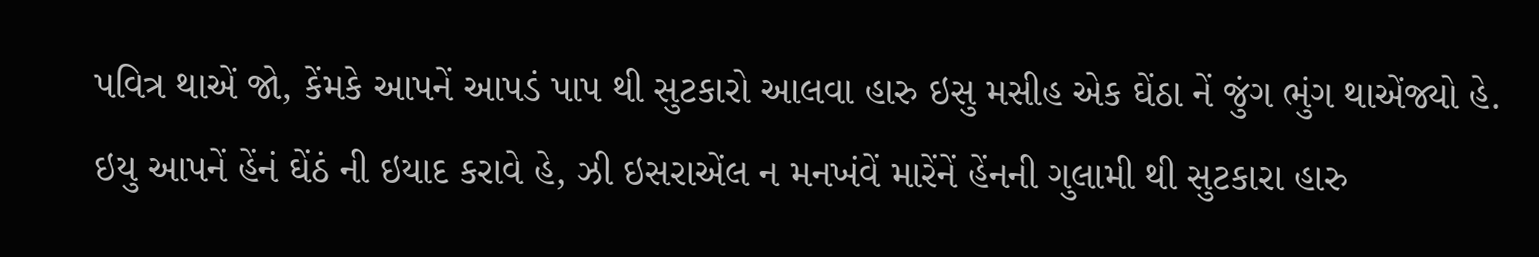પવિત્ર થાએં જો, કેંમકે આપનેં આપડં પાપ થી સુટકારો આલવા હારુ ઇસુ મસીહ એક ઘેંઠા નેં જુંગ ભુંગ થાએંજ્યો હે. ઇયુ આપનેં હેંનં ઘેંઠં ની ઇયાદ કરાવે હે, ઝી ઇસરાએંલ ન મનખંવેં મારેંનેં હેંનની ગુલામી થી સુટકારા હારુ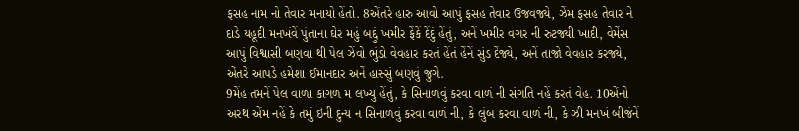ફસહ નામ નો તેવાર મનાયો હેંતો. 8એંતરે હારુ આવો આપું ફસહ તેવાર ઉજવજ્યે, ઝેંમ ફસહ તેવાર ને દાડે યહૂદી મનખંવેં પુંતાના ઘેર મહું બદ્દું ખમીર ફેંકેં દેંદું હેંતું, અનેં ખમીર વગર ની રુટજ્યી ખાદી, વેમેંસ આપું વિશ્વાસી બણવા થી પેલ ઝેંવો ભુંડો વેવહાર કરતં હેંતં હેંનેં સુંડ દેંજ્યે, અનેં તાજો વેવહાર કરજ્યે, એંતરે આપડે હમેશા ઈમાનદાર અનેં હાસ્સું બણવું જુગે.
9મેંહ તમનેં પેલ વાળા કાગળ મ લખ્યુ હેંતું, કે સિનાળવું કરવા વાળં ની સંગતિ નહેં કરતં વેહ. 10એંનો અરથ એંમ નહેં કે તમું ઇની દુન્ય ન સિનાળવું કરવા વાળં ની, કે લુંબ કરવા વાળં ની, કે ઝી મનખં બીજંનેં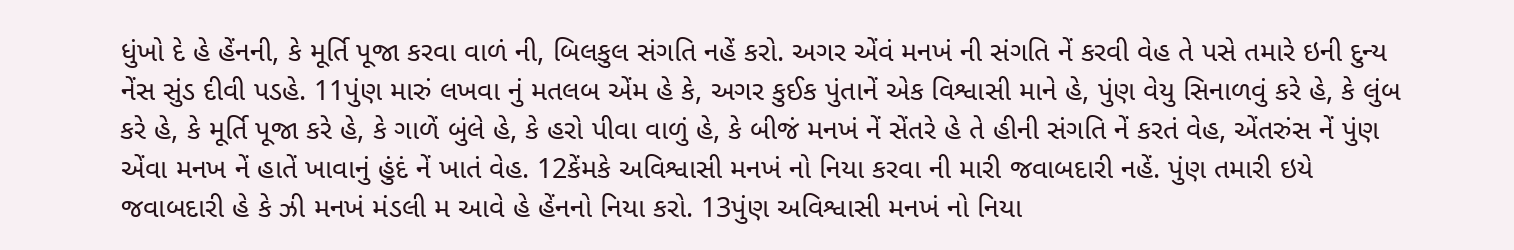ધુંખો દે હે હેંનની, કે મૂર્તિ પૂજા કરવા વાળં ની, બિલકુલ સંગતિ નહેં કરો. અગર એંવં મનખં ની સંગતિ નેં કરવી વેહ તે પસે તમારે ઇની દુન્ય નેંસ સુંડ દીવી પડહે. 11પુંણ મારું લખવા નું મતલબ એંમ હે કે, અગર કુઈક પુંતાનેં એક વિશ્વાસી માને હે, પુંણ વેયુ સિનાળવું કરે હે, કે લુંબ કરે હે, કે મૂર્તિ પૂજા કરે હે, કે ગાળેં બુંલે હે, કે હરો પીવા વાળું હે, કે બીજં મનખં નેં સેંતરે હે તે હીની સંગતિ નેં કરતં વેહ, એંતરુંસ નેં પુંણ એંવા મનખ નેં હાતેં ખાવાનું હુંદં નેં ખાતં વેહ. 12કેંમકે અવિશ્વાસી મનખં નો નિયા કરવા ની મારી જવાબદારી નહેં. પુંણ તમારી ઇયે જવાબદારી હે કે ઝી મનખં મંડલી મ આવે હે હેંનનો નિયા કરો. 13પુંણ અવિશ્વાસી મનખં નો નિયા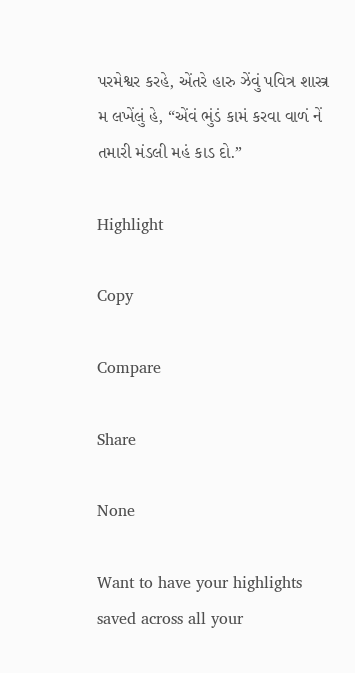પરમેશ્વર કરહે, એંતરે હારુ ઝેંવું પવિત્ર શાસ્ત્ર મ લખેંલું હે, “એંવં ભુંડં કામં કરવા વાળં નેં તમારી મંડલી મહં કાડ દો.”

Highlight

Copy

Compare

Share

None

Want to have your highlights saved across all your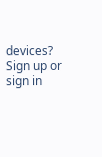devices? Sign up or sign in